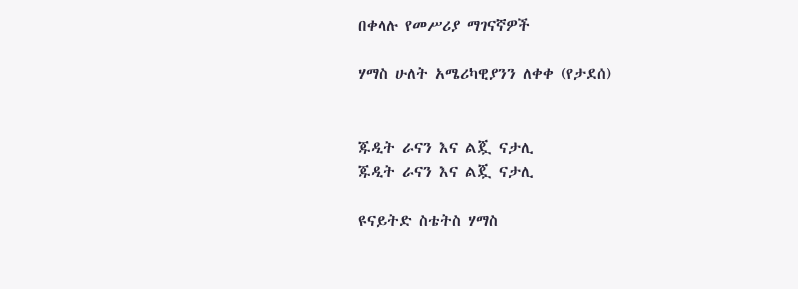በቀላሉ የመሥሪያ ማገናኛዎች

ሃማስ ሁለት አሜሪካዊያንን ለቀቀ (የታደሰ)


ጁዲት ራናን እና ልጇ ናታሊ
ጁዲት ራናን እና ልጇ ናታሊ

ዩናይትድ ስቴትስ ሃማስ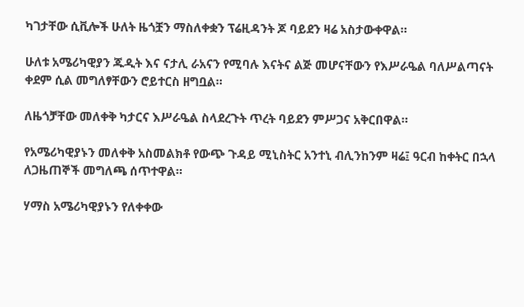ካገታቸው ሲቪሎች ሁለት ዜጎቿን ማስለቀቋን ፕሬዚዳንት ጆ ባይደን ዛሬ አስታውቀዋል።

ሁለቱ አሜሪካዊያን ጁዲት እና ናታሊ ራአናን የሚባሉ እናትና ልጅ መሆናቸውን የእሥራዔል ባለሥልጣናት ቀደም ሲል መግለፃቸውን ሮይተርስ ዘግቧል።

ለዜጎቻቸው መለቀቅ ካታርና እሥራዔል ስላደረጉት ጥረት ባይደን ምሥጋና አቅርበዋል።

የአሜሪካዊያኑን መለቀቅ አስመልክቶ የውጭ ጉዳይ ሚኒስትር አንተኒ ብሊንከንም ዛሬ፤ ዓርብ ከቀትር በኋላ ለጋዜጠኞች መግለጫ ሰጥተዋል።

ሃማስ አሜሪካዊያኑን የለቀቀው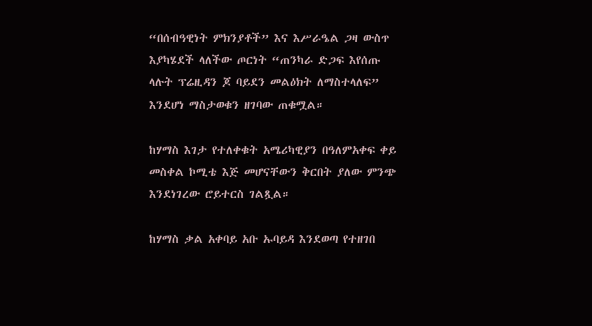“በሰብዓዊነት ምክንያቶች” እና እሥራዔል ጋዛ ውስጥ እያካሄደች ላለችው ጦርነት “ጠንካራ ድጋፍ እየሰጡ ላሉት ፕሬዚዳን ጆ ባይደን መልዕክት ለማስተላለፍ” እንደሆነ ማስታወቁን ዘገባው ጠቁሟል።

ከሃማስ እገታ የተለቀቁት አሜሪካዊያን በዓለምአቀፍ ቀይ መስቀል ኮሚቴ እጅ መሆናቸውን ቅርበት ያለው ምንጭ እንደነገረው ሮይተርስ ገልጿል።

ከሃማስ ቃል አቀባይ አቡ ኡባይዳ እንደወጣ የተዘገበ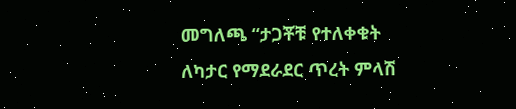መግለጫ “ታጋቾቹ የተለቀቁት ለካታር የማደራደር ጥረት ምላሽ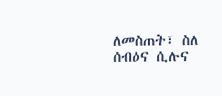ለመስጠት፣ ስለ ሰብዕና ሲሉና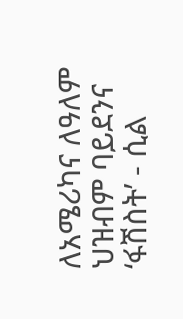ለአሜሪካና ለዓለም ህዝብም ባይደንና ‘ፋሽስት’ - ሲል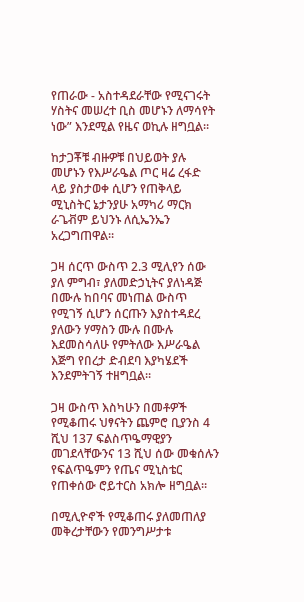የጠራው - አስተዳደራቸው የሚናገሩት ሃስትና መሠረተ ቢስ መሆኑን ለማሳየት ነው” እንደሚል የዜና ወኪሉ ዘግቧል።

ከታጋቾቹ ብዙዎቹ በህይወት ያሉ መሆኑን የእሥራዔል ጦር ዛሬ ረፋድ ላይ ያስታወቀ ሲሆን የጠቅላይ ሚኒስትር ኔታንያሁ አማካሪ ማርክ ራጌቭም ይህንኑ ለሲኤንኤን አረጋግጠዋል።

ጋዛ ሰርጥ ውስጥ 2.3 ሚሊየን ሰው ያለ ምግብ፣ ያለመድኃኒትና ያለነዳጅ በሙሉ ከበባና መነጠል ውስጥ የሚገኝ ሲሆን ሰርጡን እያስተዳደረ ያለውን ሃማስን ሙሉ በሙሉ እደመስሳለሁ የምትለው እሥራዔል እጅግ የበረታ ድብደባ እያካሄደች እንደምትገኝ ተዘግቧል።

ጋዛ ውስጥ እስካሁን በመቶዎች የሚቆጠሩ ህፃናትን ጨምሮ ቢያንስ 4 ሺህ 137 ፍልስጥዔማዊያን መገደላቸውንና 13 ሺህ ሰው መቁሰሉን የፍልጥዔምን የጤና ሚኒስቴር የጠቀሰው ሮይተርስ አክሎ ዘግቧል።

በሚሊዮኖች የሚቆጠሩ ያለመጠለያ መቅረታቸውን የመንግሥታቱ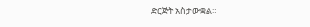ድርጅት አስታውቋል።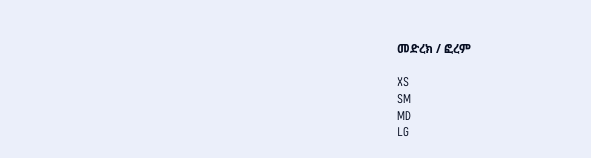መድረክ / ፎረም

XS
SM
MD
LG